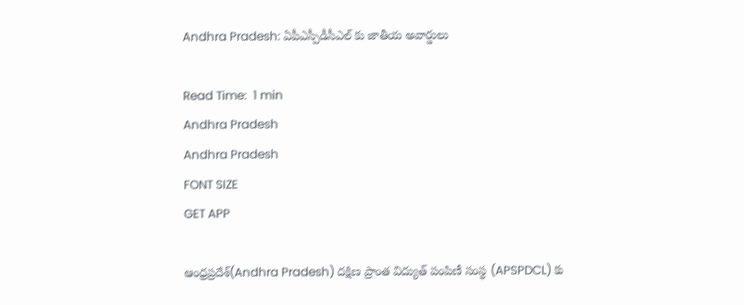Andhra Pradesh: ఏపీఎస్పీడీసీఎల్ కు జాతీయ అవార్డులు

Read Time:  1 min
Andhra Pradesh
Andhra Pradesh
FONT SIZE
GET APP

ఆంధ్రప్రదేశ్(Andhra Pradesh) దక్షిణ ప్రాంత విద్యుత్ పంపిణీ సంస్థ (APSPDCL) కు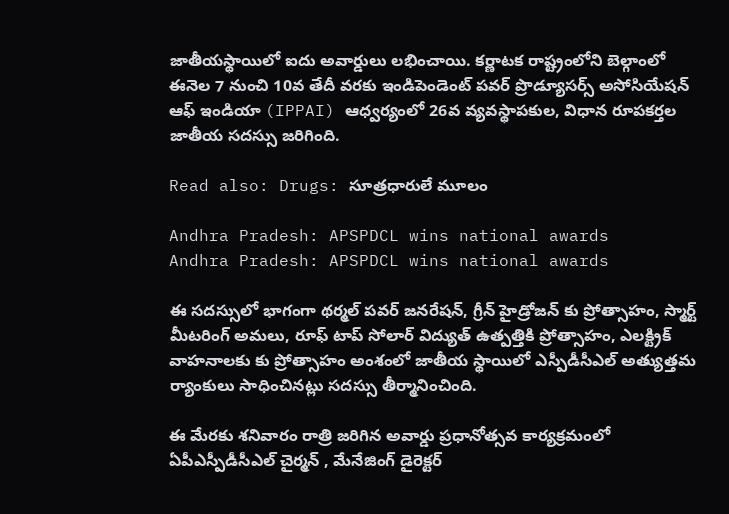జాతీయస్థాయిలో ఐదు అవార్డులు లభించాయి. కర్ణాటక రాష్ట్రంలోని బెల్గాంలో ఈనెల 7 నుంచి 10వ తేదీ వరకు ఇండిపెండెంట్ పవర్ ప్రొడ్యూసర్స్ అసోసియేషన్ ఆఫ్ ఇండియా (IPPAI) ఆధ్వర్యంలో 26వ వ్యవస్థాపకుల, విధాన రూపకర్తల జాతీయ సదస్సు జరిగింది.

Read also: Drugs: సూత్రధారులే మూలం

Andhra Pradesh: APSPDCL wins national awards
Andhra Pradesh: APSPDCL wins national awards

ఈ సదస్సులో భాగంగా థర్మల్ పవర్ జనరేషన్, గ్రీన్ హైడ్రోజన్ కు ప్రోత్సాహం, స్మార్ట్ మీటరింగ్ అమలు, రూఫ్ టాప్ సోలార్ విద్యుత్ ఉత్పత్తికి ప్రోత్సాహం, ఎలక్ట్రిక్ వాహనాలకు కు ప్రోత్సాహం అంశంలో జాతీయ స్థాయిలో ఎస్పీడీసీఎల్ అత్యుత్తమ ర్యాంకులు సాధించినట్లు సదస్సు తీర్మానించింది.

ఈ మేరకు శనివారం రాత్రి జరిగిన అవార్డు ప్రధానోత్సవ కార్యక్రమంలో ఏపీఎస్పీడీసీఎల్ చైర్మన్ , మేనేజింగ్ డైరెక్టర్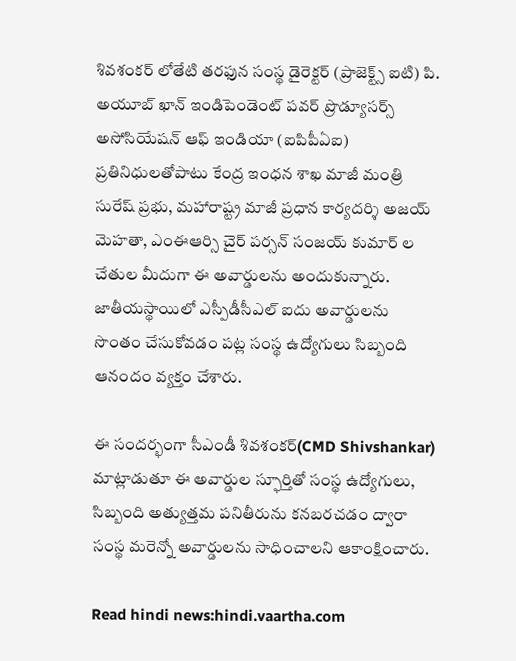శివశంకర్ లోతేటి తరఫున సంస్థ డైరెక్టర్ (ప్రాజెక్ట్స్ ఐటి) పి. అయూబ్ ఖాన్ ఇండిపెండెంట్ పవర్ ప్రొడ్యూసర్స్ అసోసియేషన్ ఆఫ్ ఇండియా (ఐపిపీఏఐ) ప్రతినిధులతోపాటు కేంద్ర ఇంధన శాఖ మాజీ మంత్రి సురేష్ ప్రభు, మహారాష్ట్ర మాజీ ప్రధాన కార్యదర్శి అజయ్ మెహతా, ఎంఈఆర్సి చైర్ పర్సన్ సంజయ్ కుమార్ ల చేతుల మీదుగా ఈ అవార్డులను అందుకున్నారు. జాతీయస్థాయిలో ఎస్పీడీసీఎల్ ఐదు అవార్డులను సొంతం చేసుకోవడం పట్ల సంస్థ ఉద్యోగులు సిబ్బంది ఆనందం వ్యక్తం చేశారు.

ఈ సందర్భంగా సీఎండీ శివశంకర్(CMD Shivshankar) మాట్లాడుతూ ఈ అవార్డుల స్ఫూర్తితో సంస్థ ఉద్యోగులు, సిబ్బంది అత్యుత్తమ పనితీరును కనబరచడం ద్వారా సంస్థ మరెన్నో అవార్డులను సాధించాలని ఆకాంక్షించారు.

Read hindi news:hindi.vaartha.com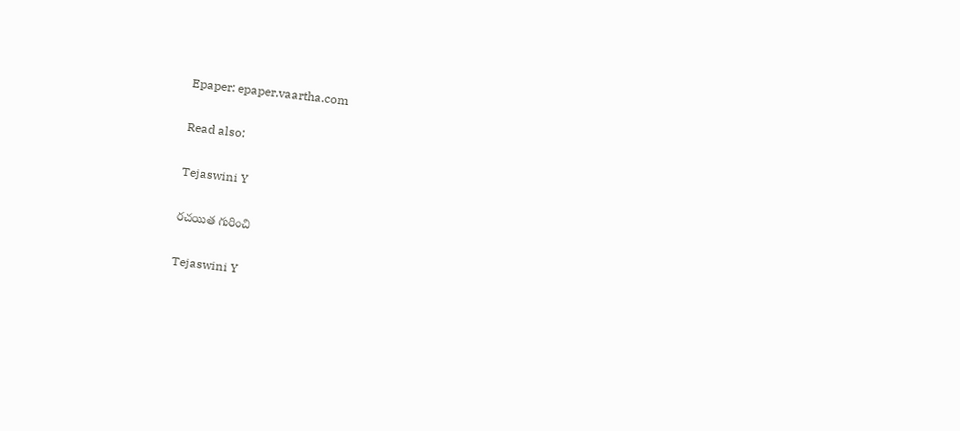Epaper: epaper.vaartha.com

Read also:

Tejaswini Y

రచయిత గురించి

Tejaswini Y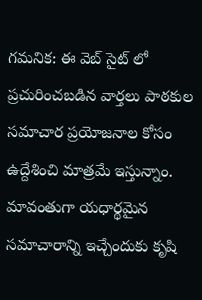గమనిక: ఈ వెబ్ సైట్ లో ప్రచురించబడిన వార్తలు పాఠకుల సమాచార ప్రయోజనాల కోసం ఉద్దేశించి మాత్రమే ఇస్తున్నాం. మావంతుగా యధార్థమైన సమాచారాన్ని ఇచ్చేందుకు కృషి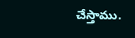చేస్తాము.